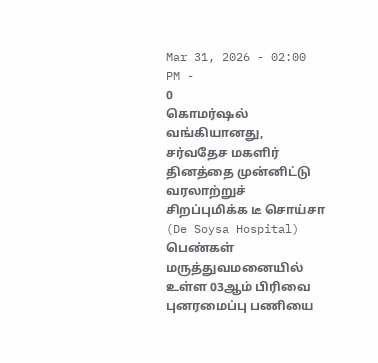Mar 31, 2026 - 02:00 PM -
0
கொமர்ஷல் வங்கியானது, சர்வதேச மகளிர் தினத்தை முன்னிட்டு வரலாற்றுச் சிறப்புமிக்க டீ சொய்சா (De Soysa Hospital) பெண்கள் மருத்துவமனையில் உள்ள 03ஆம் பிரிவை புனரமைப்பு பணியை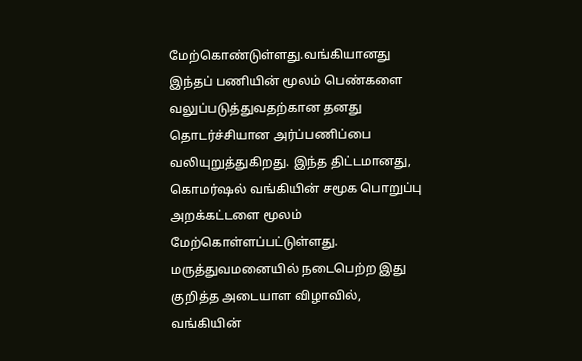மேற்கொண்டுள்ளது.வங்கியானது இந்தப் பணியின் மூலம் பெண்களை வலுப்படுத்துவதற்கான தனது தொடர்ச்சியான அர்ப்பணிப்பை வலியுறுத்துகிறது. இந்த திட்டமானது, கொமர்ஷல் வங்கியின் சமூக பொறுப்பு அறக்கட்டளை மூலம் மேற்கொள்ளப்பட்டுள்ளது. மருத்துவமனையில் நடைபெற்ற இது குறித்த அடையாள விழாவில், வங்கியின்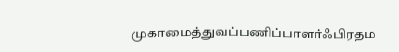முகாமைத்துவப்பணிப்பாளர்ஃபிரதம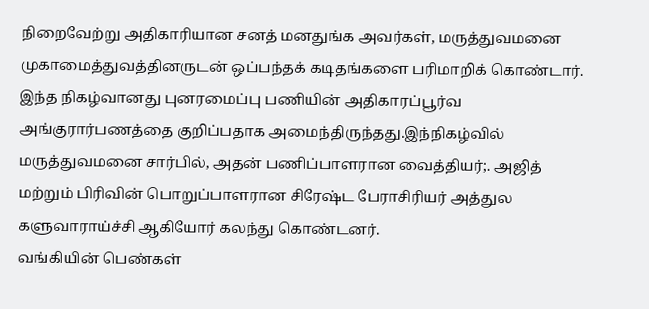நிறைவேற்று அதிகாரியான சனத் மனதுங்க அவர்கள், மருத்துவமனை முகாமைத்துவத்தினருடன் ஒப்பந்தக் கடிதங்களை பரிமாறிக் கொண்டார். இந்த நிகழ்வானது புனரமைப்பு பணியின் அதிகாரப்பூர்வ அங்குரார்பணத்தை குறிப்பதாக அமைந்திருந்தது.இந்நிகழ்வில் மருத்துவமனை சார்பில், அதன் பணிப்பாளரான வைத்தியர்;. அஜித் மற்றும் பிரிவின் பொறுப்பாளரான சிரேஷ்ட பேராசிரியர் அத்துல களுவாராய்ச்சி ஆகியோர் கலந்து கொண்டனர்.
வங்கியின் பெண்கள்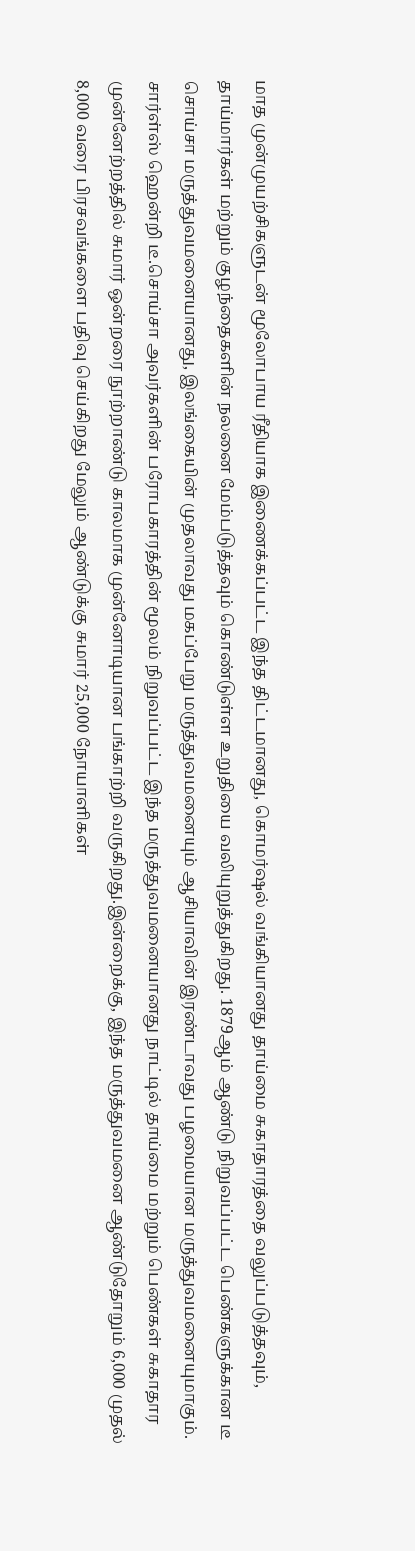மாத முன்முயற்சிகளுடன் மூலோபாய ரீதியாக இணைக்கப்பட்ட இந்த திட்டமானது, கொமர்ஷல் வங்கியானது தாய்மை சுகாதாரத்தை வலுப்படுத்தவும், தாய்மார்கள் மற்றும் குழந்தைகளின் நலனை மேம்படுத்தவும் கொண்டுள்ள உறுதியை வலியுறுத்துகிறது. 1879ஆம் ஆண்டு நிறுவப்பட்ட பெண்களுக்கான டீ சொய்சா மருத்துவமனையானது, இலங்கையின் முதலாவது மகப்பேறு மருத்துவமனையும் ஆசியாவின் இரண்டாவது பழமையான மருத்துவமனையுமாகும். சார்ள்ஸ் ஹென்றி டீ.சொய்சா அவர்களின் பரோபகாரத்தின் மூலம் நிறுவப்பட்ட இந்த மருத்துவமனையானது நாட்டில் தாய்மை மற்றும் பெண்கள் சுகாதார முன்னேற்றத்தில் சுமார் ஒன்றரை நூற்றாண்டு காலமாக முன்னோடியான பங்காற்றி வருகிறது.இன்றைக்கு, இந்த மருத்துவமனை ஆண்டுதோறும் 6,000 முதல் 8,000 வரை பிரசவங்களை பதிவு செய்கிறது மேலும் ஆண்டுக்கு சுமார் 25,000 நோயாளிகள்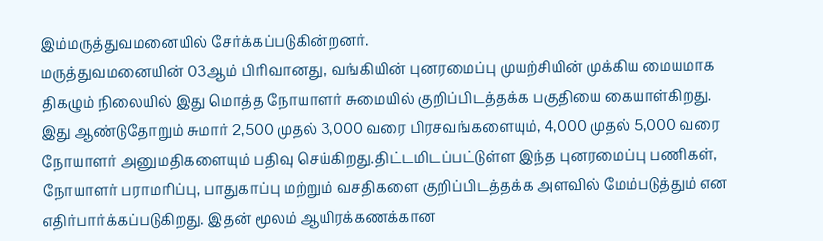இம்மருத்துவமனையில் சேர்க்கப்படுகின்றனர்.
மருத்துவமனையின் 03ஆம் பிரிவானது, வங்கியின் புனரமைப்பு முயற்சியின் முக்கிய மையமாக திகழும் நிலையில் இது மொத்த நோயாளர் சுமையில் குறிப்பிடத்தக்க பகுதியை கையாள்கிறது. இது ஆண்டுதோறும் சுமார் 2,500 முதல் 3,000 வரை பிரசவங்களையும், 4,000 முதல் 5,000 வரை நோயாளர் அனுமதிகளையும் பதிவு செய்கிறது.திட்டமிடப்பட்டுள்ள இந்த புனரமைப்பு பணிகள், நோயாளர் பராமரிப்பு, பாதுகாப்பு மற்றும் வசதிகளை குறிப்பிடத்தக்க அளவில் மேம்படுத்தும் என எதிர்பார்க்கப்படுகிறது. இதன் மூலம் ஆயிரக்கணக்கான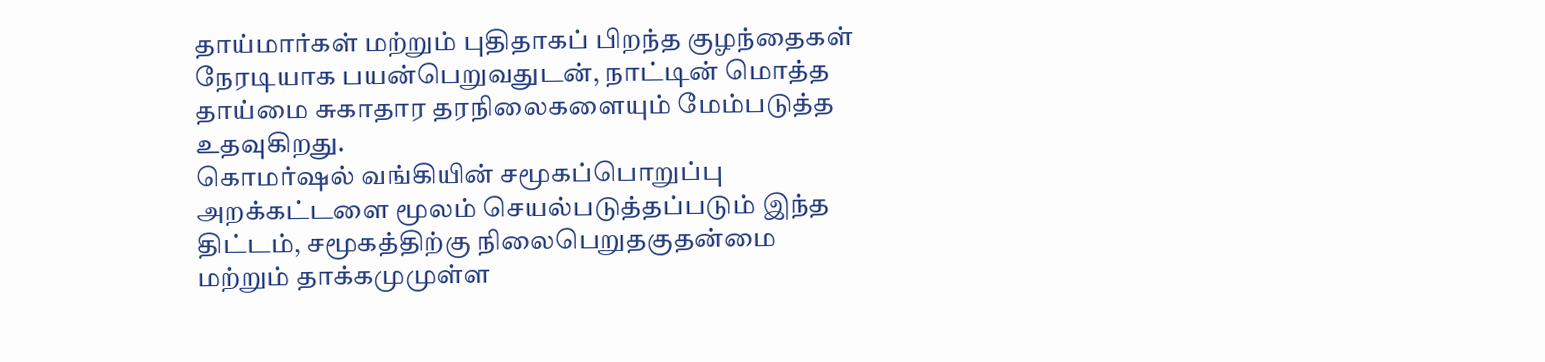தாய்மார்கள் மற்றும் புதிதாகப் பிறந்த குழந்தைகள் நேரடியாக பயன்பெறுவதுடன், நாட்டின் மொத்த தாய்மை சுகாதார தரநிலைகளையும் மேம்படுத்த உதவுகிறது.
கொமர்ஷல் வங்கியின் சமூகப்பொறுப்பு அறக்கட்டளை மூலம் செயல்படுத்தப்படும் இந்த திட்டம், சமூகத்திற்கு நிலைபெறுதகுதன்மை மற்றும் தாக்கமுமுள்ள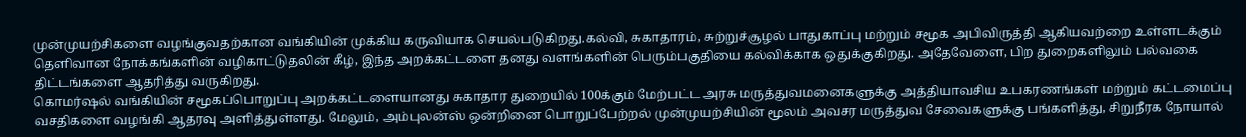முன்முயற்சிகளை வழங்குவதற்கான வங்கியின் முக்கிய கருவியாக செயல்படுகிறது.கல்வி, சுகாதாரம், சுற்றுச்சூழல் பாதுகாப்பு மற்றும் சமூக அபிவிருத்தி ஆகியவற்றை உள்ளடக்கும் தெளிவான நோக்கங்களின் வழிகாட்டுதலின் கீழ், இந்த அறக்கட்டளை தனது வளங்களின் பெரும்பகுதியை கல்விக்காக ஒதுக்குகிறது. அதேவேளை, பிற துறைகளிலும் பல்வகை திட்டங்களை ஆதரித்து வருகிறது.
கொமர்ஷல் வங்கியின் சமூகப்பொறுப்பு அறக்கட்டளையானது சுகாதார துறையில் 100க்கும் மேற்பட்ட அரசு மருத்துவமனைகளுக்கு அத்தியாவசிய உபகரணங்கள் மற்றும் கட்டமைப்பு வசதிகளை வழங்கி ஆதரவு அளித்துள்ளது. மேலும், அம்புலன்ஸ் ஒன்றினை பொறுப்பேற்றல் முன்முயற்சியின் மூலம் அவசர மருத்துவ சேவைகளுக்கு பங்களித்து, சிறுநீரக நோயால்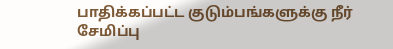பாதிக்கப்பட்ட குடும்பங்களுக்கு நீர் சேமிப்பு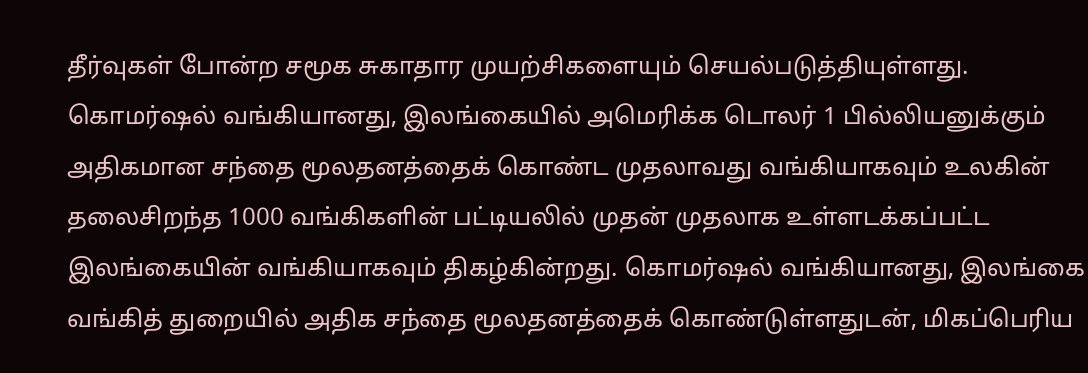தீர்வுகள் போன்ற சமூக சுகாதார முயற்சிகளையும் செயல்படுத்தியுள்ளது.
கொமர்ஷல் வங்கியானது, இலங்கையில் அமெரிக்க டொலர் 1 பில்லியனுக்கும் அதிகமான சந்தை மூலதனத்தைக் கொண்ட முதலாவது வங்கியாகவும் உலகின் தலைசிறந்த 1000 வங்கிகளின் பட்டியலில் முதன் முதலாக உள்ளடக்கப்பட்ட இலங்கையின் வங்கியாகவும் திகழ்கின்றது. கொமர்ஷல் வங்கியானது, இலங்கை வங்கித் துறையில் அதிக சந்தை மூலதனத்தைக் கொண்டுள்ளதுடன், மிகப்பெரிய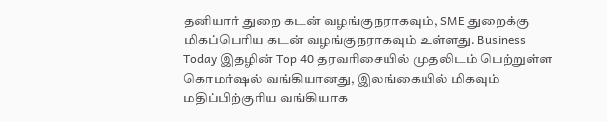தனியார் துறை கடன் வழங்குநராகவும், SME துறைக்கு மிகப்பெரிய கடன் வழங்குநராகவும் உள்ளது. Business Today இதழின் Top 40 தரவரிசையில் முதலிடம் பெற்றுள்ள கொமர்ஷல் வங்கியானது, இலங்கையில் மிகவும் மதிப்பிற்குரிய வங்கியாக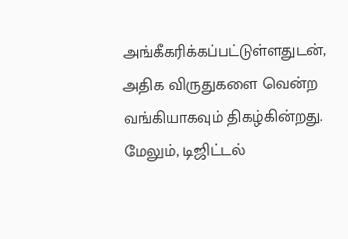அங்கீகரிக்கப்பட்டுள்ளதுடன், அதிக விருதுகளை வென்ற வங்கியாகவும் திகழ்கின்றது. மேலும், டிஜிட்டல்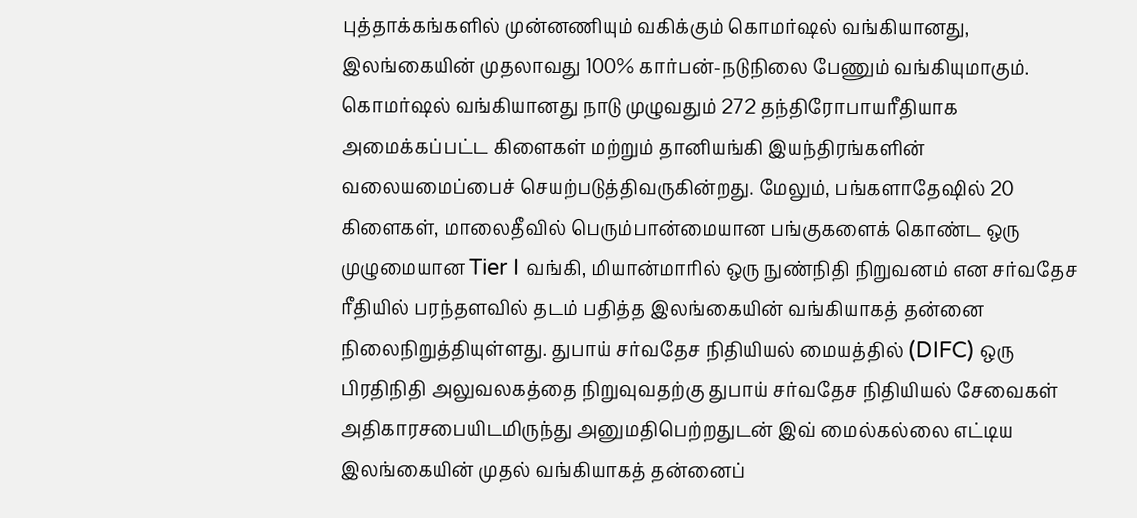புத்தாக்கங்களில் முன்னணியும் வகிக்கும் கொமர்ஷல் வங்கியானது, இலங்கையின் முதலாவது 100% கார்பன்-நடுநிலை பேணும் வங்கியுமாகும்.
கொமர்ஷல் வங்கியானது நாடு முழுவதும் 272 தந்திரோபாயரீதியாக அமைக்கப்பட்ட கிளைகள் மற்றும் தானியங்கி இயந்திரங்களின் வலையமைப்பைச் செயற்படுத்திவருகின்றது. மேலும், பங்களாதேஷில் 20 கிளைகள், மாலைதீவில் பெரும்பான்மையான பங்குகளைக் கொண்ட ஒரு முழுமையான Tier I வங்கி, மியான்மாரில் ஒரு நுண்நிதி நிறுவனம் என சர்வதேச ரீதியில் பரந்தளவில் தடம் பதித்த இலங்கையின் வங்கியாகத் தன்னை நிலைநிறுத்தியுள்ளது. துபாய் சர்வதேச நிதியியல் மையத்தில் (DIFC) ஒரு பிரதிநிதி அலுவலகத்தை நிறுவுவதற்கு துபாய் சர்வதேச நிதியியல் சேவைகள் அதிகாரசபையிடமிருந்து அனுமதிபெற்றதுடன் இவ் மைல்கல்லை எட்டிய இலங்கையின் முதல் வங்கியாகத் தன்னைப்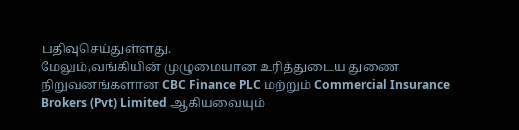பதிவுசெய்துள்ளது.
மேலும்,வங்கியின் முழுமையான உரித்துடைய துணை நிறுவனங்களான CBC Finance PLC மற்றும் Commercial Insurance Brokers (Pvt) Limited ஆகியவையும்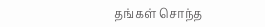தங்கள் சொந்த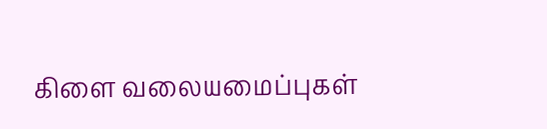கிளை வலையமைப்புகள்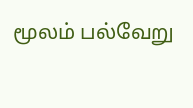மூலம் பல்வேறு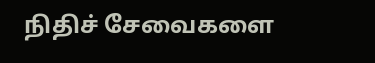நிதிச் சேவைகளை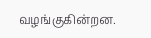வழங்குகின்றன.